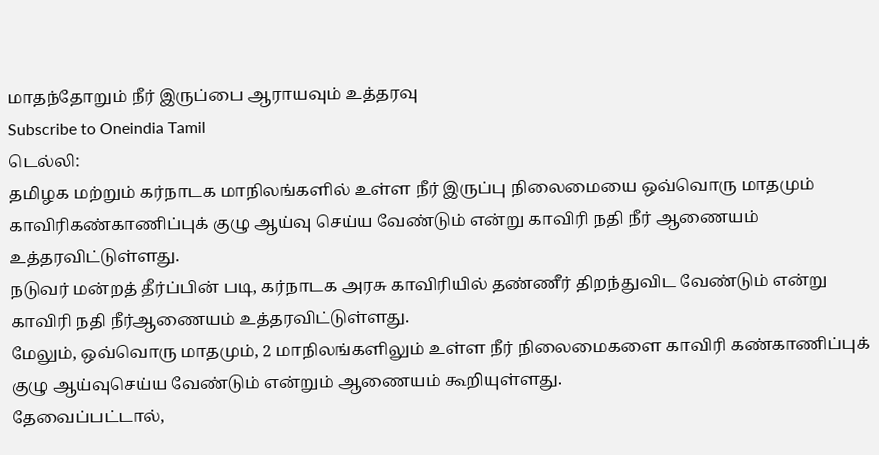மாதந்தோறும் நீர் இருப்பை ஆராயவும் உத்தரவு
Subscribe to Oneindia Tamil
டெல்லி:
தமிழக மற்றும் கர்நாடக மாநிலங்களில் உள்ள நீர் இருப்பு நிலைமையை ஒவ்வொரு மாதமும் காவிரிகண்காணிப்புக் குழு ஆய்வு செய்ய வேண்டும் என்று காவிரி நதி நீர் ஆணையம் உத்தரவிட்டுள்ளது.
நடுவர் மன்றத் தீர்ப்பின் படி, கர்நாடக அரசு காவிரியில் தண்ணீர் திறந்துவிட வேண்டும் என்று காவிரி நதி நீர்ஆணையம் உத்தரவிட்டுள்ளது.
மேலும், ஒவ்வொரு மாதமும், 2 மாநிலங்களிலும் உள்ள நீர் நிலைமைகளை காவிரி கண்காணிப்புக் குழு ஆய்வுசெய்ய வேண்டும் என்றும் ஆணையம் கூறியுள்ளது.
தேவைப்பட்டால்,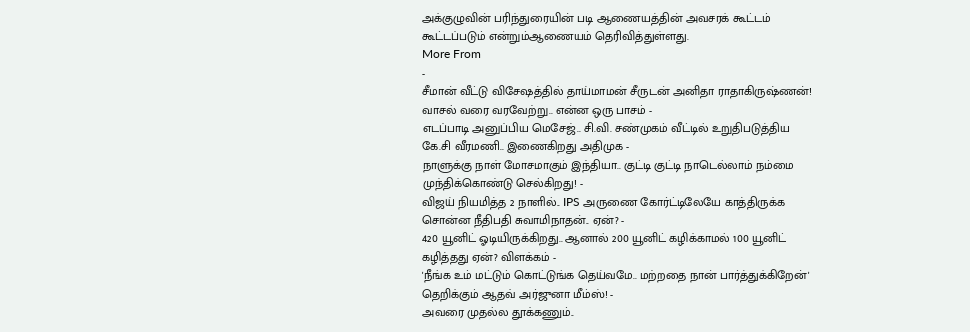அக்குழுவின் பரிந்துரையின் படி ஆணையத்தின் அவசரக் கூட்டம் கூட்டப்படும் என்றும்ஆணையம் தெரிவித்துள்ளது.
More From
-
சீமான் வீட்டு விசேஷத்தில் தாய்மாமன் சீருடன் அனிதா ராதாகிருஷ்ணன்! வாசல் வரை வரவேற்று.. என்ன ஒரு பாசம் -
எடப்பாடி அனுப்பிய மெசேஜ்.. சி.வி. சண்முகம் வீட்டில் உறுதிபடுத்திய கே.சி வீரமணி.. இணைகிறது அதிமுக -
நாளுக்கு நாள் மோசமாகும் இந்தியா.. குட்டி குட்டி நாடெல்லாம் நம்மை முந்திக்கொண்டு செல்கிறது! -
விஜய் நியமித்த 2 நாளில்.. IPS அருணை கோர்ட்டிலேயே காத்திருக்க சொன்ன நீதிபதி சுவாமிநாதன்.. ஏன்? -
420 யூனிட் ஓடியிருக்கிறது.. ஆனால் 200 யூனிட் கழிக்காமல் 100 யூனிட் கழித்தது ஏன்? விளக்கம் -
'நீங்க உம் மட்டும் கொட்டுங்க தெய்வமே.. மற்றதை நான் பார்த்துக்கிறேன்' தெறிக்கும் ஆதவ் அர்ஜுனா மீம்ஸ்! -
அவரை முதல்ல தூக்கணும்..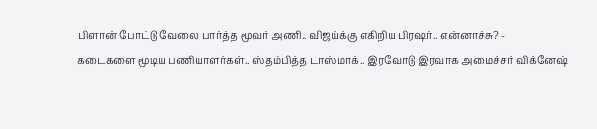பிளான் போட்டு வேலை பார்த்த மூவர் அணி.. விஜய்க்கு எகிறிய பிரஷர்.. என்னாச்சு? -
கடைகளை மூடிய பணியாளர்கள்.. ஸ்தம்பித்த டாஸ்மாக்.. இரவோடு இரவாக அமைச்சர் விக்னேஷ்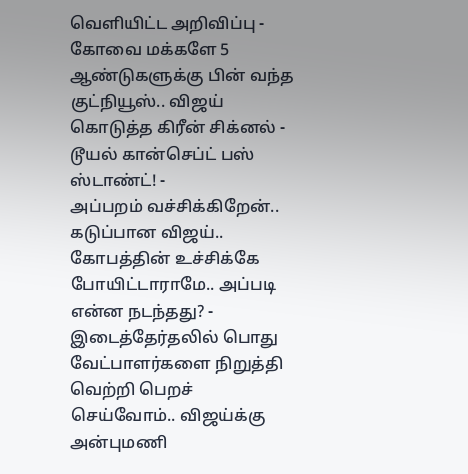வெளியிட்ட அறிவிப்பு -
கோவை மக்களே 5 ஆண்டுகளுக்கு பின் வந்த குட்நியூஸ்.. விஜய் கொடுத்த கிரீன் சிக்னல் - டூயல் கான்செப்ட் பஸ் ஸ்டாண்ட்! -
அப்பறம் வச்சிக்கிறேன்.. கடுப்பான விஜய்.. கோபத்தின் உச்சிக்கே போயிட்டாராமே.. அப்படி என்ன நடந்தது? -
இடைத்தேர்தலில் பொது வேட்பாளர்களை நிறுத்தி வெற்றி பெறச் செய்வோம்.. விஜய்க்கு அன்புமணி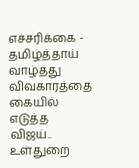எச்சரிக்கை -
தமிழ்த்தாய் வாழ்த்து விவகாரத்தை கையில் எடுத்த விஜய்.. உள்துறை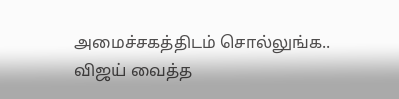அமைச்சகத்திடம் சொல்லுங்க.. விஜய் வைத்த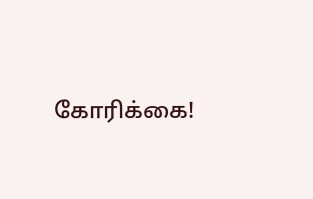கோரிக்கை!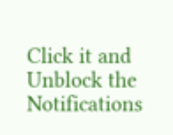Click it and Unblock the Notifications